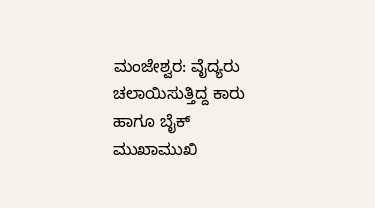ಮಂಜೇಶ್ವರ: ವೈದ್ಯರು ಚಲಾಯಿಸುತ್ತಿದ್ದ ಕಾರು ಹಾಗೂ ಬೈಕ್ ಮುಖಾಮುಖಿ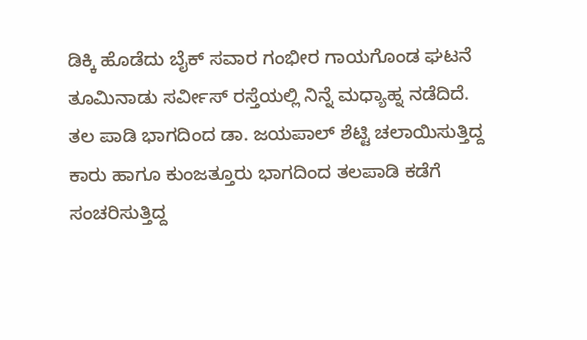ಡಿಕ್ಕಿ ಹೊಡೆದು ಬೈಕ್ ಸವಾರ ಗಂಭೀರ ಗಾಯಗೊಂಡ ಘಟನೆ ತೂಮಿನಾಡು ಸರ್ವೀಸ್ ರಸ್ತೆಯಲ್ಲಿ ನಿನ್ನೆ ಮಧ್ಯಾಹ್ನ ನಡೆದಿದೆ. ತಲ ಪಾಡಿ ಭಾಗದಿಂದ ಡಾ. ಜಯಪಾಲ್ ಶೆಟ್ಟಿ ಚಲಾಯಿಸುತ್ತಿದ್ದ ಕಾರು ಹಾಗೂ ಕುಂಜತ್ತೂರು ಭಾಗದಿಂದ ತಲಪಾಡಿ ಕಡೆಗೆ ಸಂಚರಿಸುತ್ತಿದ್ದ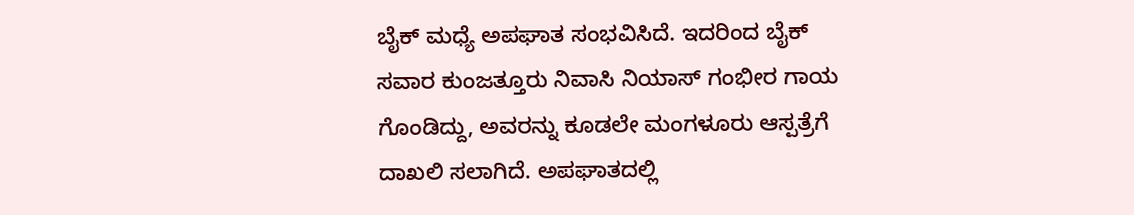ಬೈಕ್ ಮಧ್ಯೆ ಅಪಘಾತ ಸಂಭವಿಸಿದೆ. ಇದರಿಂದ ಬೈಕ್ ಸವಾರ ಕುಂಜತ್ತೂರು ನಿವಾಸಿ ನಿಯಾಸ್ ಗಂಭೀರ ಗಾಯ ಗೊಂಡಿದ್ದು, ಅವರನ್ನು ಕೂಡಲೇ ಮಂಗಳೂರು ಆಸ್ಪತ್ರೆಗೆ ದಾಖಲಿ ಸಲಾಗಿದೆ. ಅಪಘಾತದಲ್ಲಿ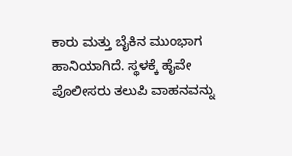ಕಾರು ಮತ್ತು ಬೈಕಿನ ಮುಂಭಾಗ ಹಾನಿಯಾಗಿದೆ. ಸ್ಥಳಕ್ಕೆ ಹೈವೇ ಪೊಲೀಸರು ತಲುಪಿ ವಾಹನವನ್ನು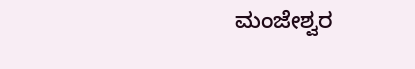ಮಂಜೇಶ್ವರ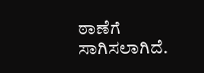ಠಾಣೆಗೆ ಸಾಗಿಸಲಾಗಿದೆ.